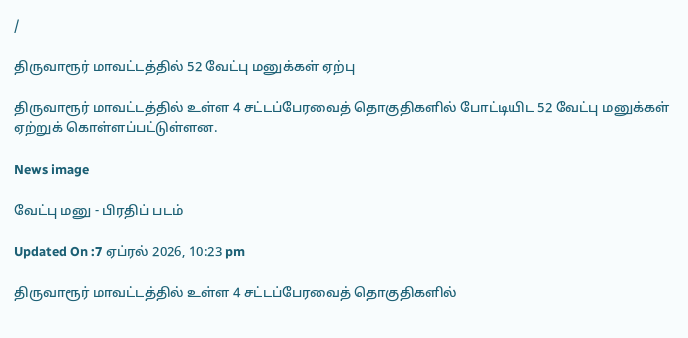/

திருவாரூர் மாவட்டத்தில் 52 வேட்பு மனுக்கள் ஏற்பு

திருவாரூர் மாவட்டத்தில் உள்ள 4 சட்டப்பேரவைத் தொகுதிகளில் போட்டியிட 52 வேட்பு மனுக்கள் ஏற்றுக் கொள்ளப்பட்டுள்ளன.

News image

வேட்பு மனு - பிரதிப் படம்

Updated On :7 ஏப்ரல் 2026, 10:23 pm

திருவாரூர் மாவட்டத்தில் உள்ள 4 சட்டப்பேரவைத் தொகுதிகளில்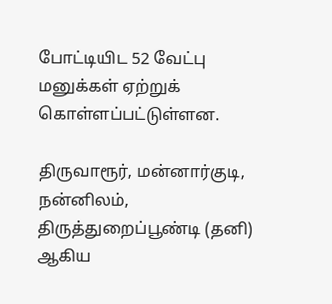போட்டியிட 52 வேட்பு மனுக்கள் ஏற்றுக் கொள்ளப்பட்டுள்ளன.

திருவாரூர், மன்னார்குடி, நன்னிலம், திருத்துறைப்பூண்டி (தனி) ஆகிய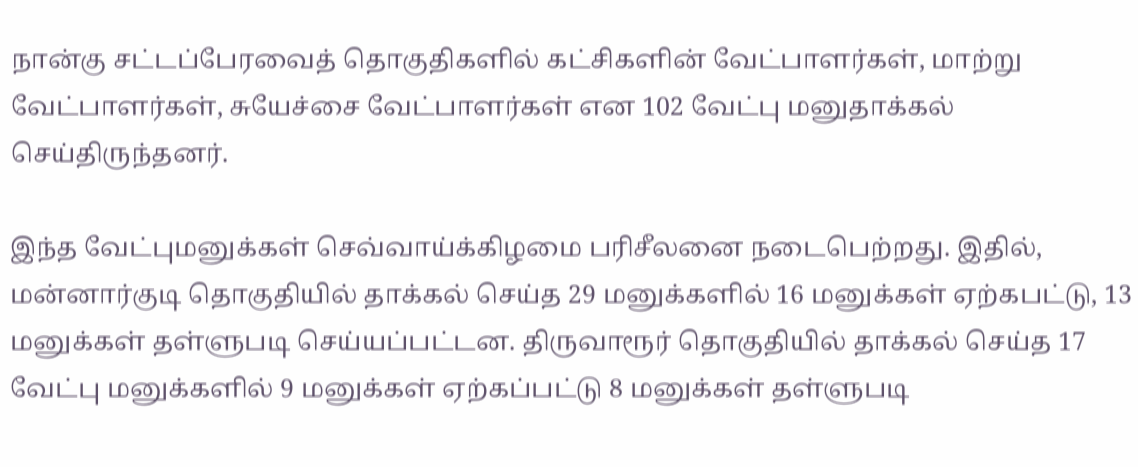நான்கு சட்டப்பேரவைத் தொகுதிகளில் கட்சிகளின் வேட்பாளர்கள், மாற்று வேட்பாளர்கள், சுயேச்சை வேட்பாளர்கள் என 102 வேட்பு மனுதாக்கல் செய்திருந்தனர்.

இந்த வேட்புமனுக்கள் செவ்வாய்க்கிழமை பரிசீலனை நடைபெற்றது. இதில், மன்னார்குடி தொகுதியில் தாக்கல் செய்த 29 மனுக்களில் 16 மனுக்கள் ஏற்கபட்டு, 13 மனுக்கள் தள்ளுபடி செய்யப்பட்டன. திருவாரூர் தொகுதியில் தாக்கல் செய்த 17 வேட்பு மனுக்களில் 9 மனுக்கள் ஏற்கப்பட்டு 8 மனுக்கள் தள்ளுபடி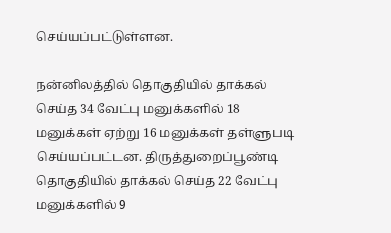செய்யப்பட்டுள்ளன.

நன்னிலத்தில் தொகுதியில் தாக்கல் செய்த 34 வேட்பு மனுக்களில் 18 மனுக்கள் ஏற்று 16 மனுக்கள் தள்ளுபடி செய்யப்பட்டன. திருத்துறைப்பூண்டி தொகுதியில் தாக்கல் செய்த 22 வேட்பு மனுக்களில் 9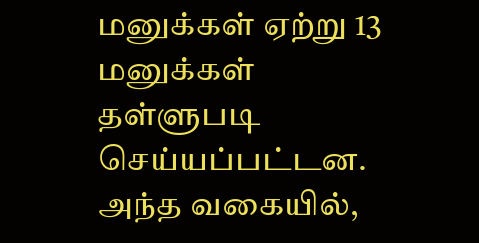மனுக்கள் ஏற்று 13 மனுக்கள் தள்ளுபடி செய்யப்பட்டன. அந்த வகையில்,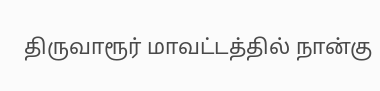திருவாரூர் மாவட்டத்தில் நான்கு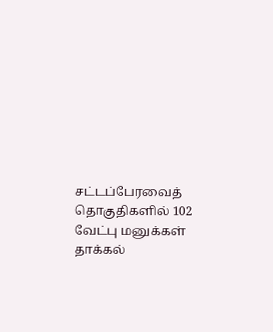சட்டப்பேரவைத் தொகுதிகளில் 102 வேட்பு மனுக்கள் தாக்கல்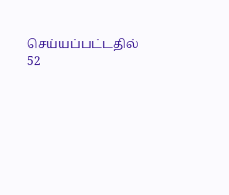செய்யப்பட்டதில் 52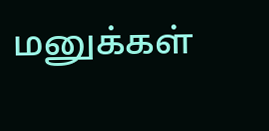மனுக்கள்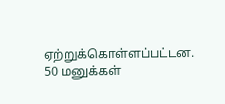ஏற்றுக்கொள்ளப்பட்டன. 50 மனுக்கள்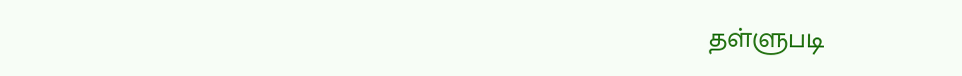தள்ளுபடி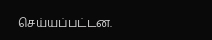செய்யப்பட்டன.